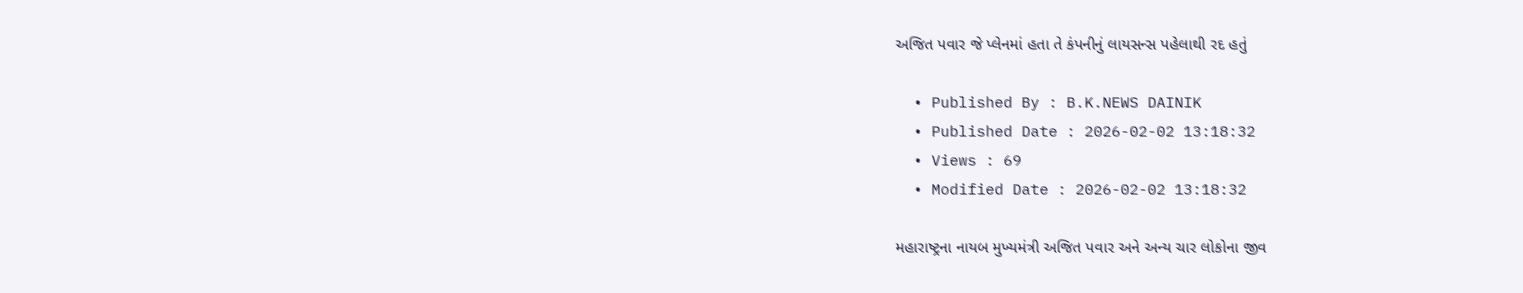અજિત પવાર જે પ્લેનમાં હતા તે કંપનીનું લાયસન્સ પહેલાથી રદ હતું

  • Published By : B.K.NEWS DAINIK
  • Published Date : 2026-02-02 13:18:32
  • Views : 69
  • Modified Date : 2026-02-02 13:18:32

મહારાષ્ટ્રના નાયબ મુખ્યમંત્રી અજિત પવાર અને અન્ય ચાર લોકોના જીવ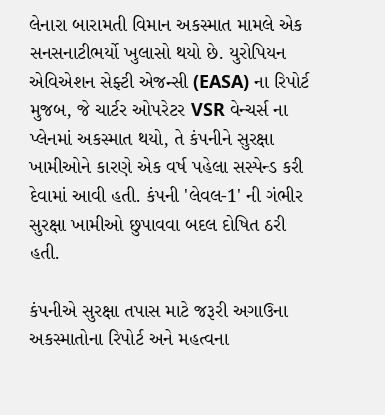લેનારા બારામતી વિમાન અકસ્માત મામલે એક સનસનાટીભર્યો ખુલાસો થયો છે. યુરોપિયન એવિએશન સેફ્ટી એજન્સી (EASA) ના રિપોર્ટ મુજબ, જે ચાર્ટર ઓપરેટર VSR વેન્ચર્સ ના પ્લેનમાં અકસ્માત થયો, તે કંપનીને સુરક્ષા ખામીઓને કારણે એક વર્ષ પહેલા સસ્પેન્ડ કરી દેવામાં આવી હતી. કંપની 'લેવલ-1' ની ગંભીર સુરક્ષા ખામીઓ છુપાવવા બદલ દોષિત ઠરી હતી.

કંપનીએ સુરક્ષા તપાસ માટે જરૂરી અગાઉના અકસ્માતોના રિપોર્ટ અને મહત્વના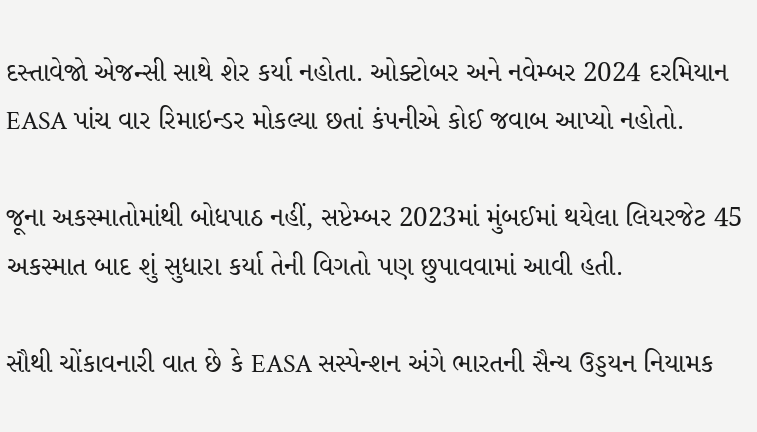દસ્તાવેજો એજન્સી સાથે શેર કર્યા નહોતા. ઓક્ટોબર અને નવેમ્બર 2024 દરમિયાન EASA પાંચ વાર રિમાઇન્ડર મોકલ્યા છતાં કંપનીએ કોઈ જવાબ આપ્યો નહોતો.

જૂના અકસ્માતોમાંથી બોધપાઠ નહીં, સપ્ટેમ્બર 2023માં મુંબઈમાં થયેલા લિયરજેટ 45 અકસ્માત બાદ શું સુધારા કર્યા તેની વિગતો પણ છુપાવવામાં આવી હતી.

સૌથી ચોંકાવનારી વાત છે કે EASA સસ્પેન્શન અંગે ભારતની સૈન્ય ઉડ્ડયન નિયામક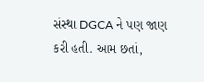સંસ્થા DGCA ને પણ જાણ કરી હતી. આમ છતાં,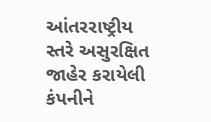આંતરરાષ્ટ્રીય સ્તરે અસુરક્ષિત જાહેર કરાયેલી કંપનીને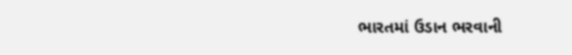ભારતમાં ઉડાન ભરવાની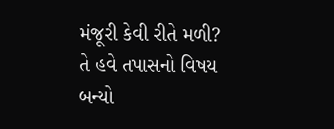મંજૂરી કેવી રીતે મળી? તે હવે તપાસનો વિષય બન્યો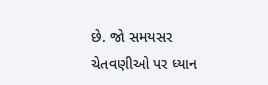છે. જો સમયસર ચેતવણીઓ પર ધ્યાન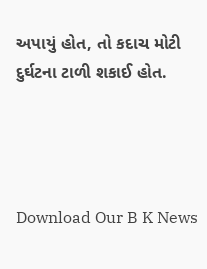અપાયું હોત, તો કદાચ મોટી દુર્ઘટના ટાળી શકાઈ હોત.




Download Our B K News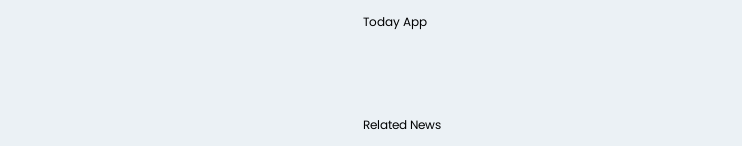Today App



Related News